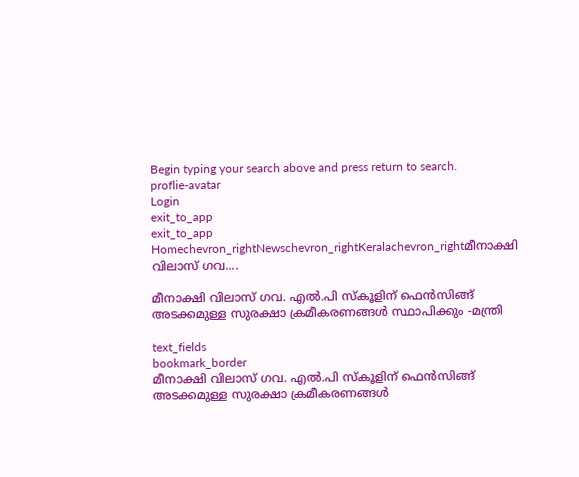Begin typing your search above and press return to search.
proflie-avatar
Login
exit_to_app
exit_to_app
Homechevron_rightNewschevron_rightKeralachevron_rightമീനാക്ഷി വിലാസ് ഗവ....

മീനാക്ഷി വിലാസ് ഗവ. എൽ.പി സ്കൂളിന് ഫെൻസിങ്ങ് അടക്കമുള്ള സുരക്ഷാ ക്രമീകരണങ്ങൾ സ്ഥാപിക്കും -മന്ത്രി

text_fields
bookmark_border
മീനാക്ഷി വിലാസ് ഗവ. എൽ.പി സ്കൂളിന് ഫെൻസിങ്ങ് അടക്കമുള്ള സുരക്ഷാ ക്രമീകരണങ്ങൾ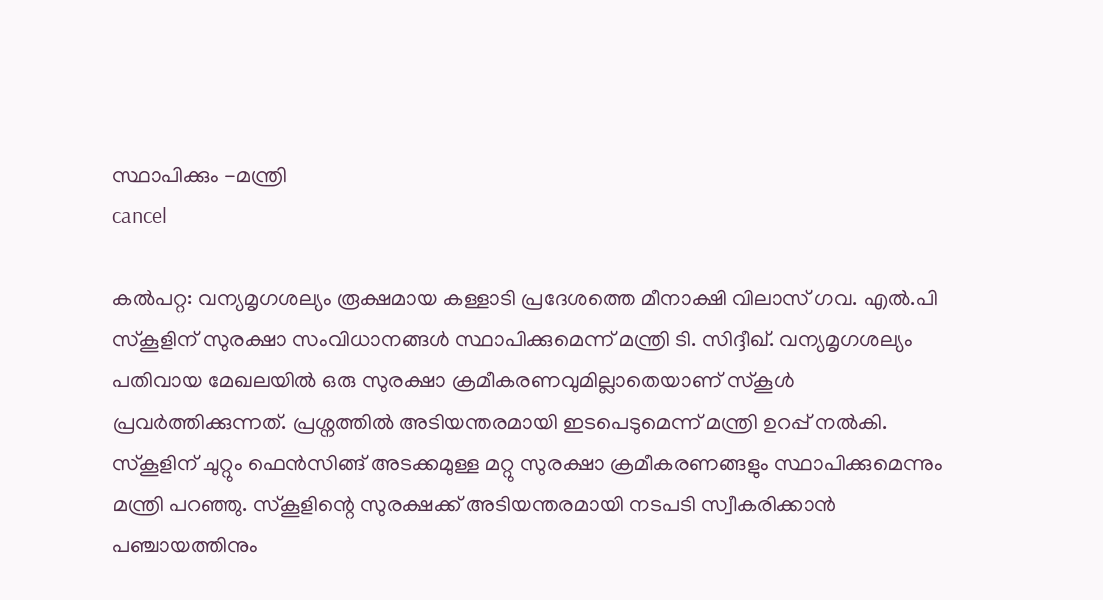സ്ഥാപിക്കും -മന്ത്രി
cancel

കൽപറ്റ: വന്യമൃഗശല്യം രൂക്ഷമായ കള്ളാടി പ്രദേശത്തെ മീനാക്ഷി വിലാസ് ഗവ. എൽ.പി സ്കൂളിന് സുരക്ഷാ സംവിധാനങ്ങൾ സ്ഥാപിക്കുമെന്ന് മന്ത്രി ടി. സിദ്ദീഖ്. വന്യമൃഗശല്യം പതിവായ മേഖലയിൽ ഒരു സുരക്ഷാ ക്രമീകരണവുമില്ലാതെയാണ് സ്കൂൾ പ്രവർത്തിക്കുന്നത്. പ്രശ്നത്തിൽ അടിയന്തരമായി ഇടപെടുമെന്ന് മന്ത്രി ഉറപ്പ് നൽകി. സ്കൂളിന് ചുറ്റും ഫെൻസിങ്ങ് അടക്കമുള്ള മറ്റു സുരക്ഷാ ക്രമീകരണങ്ങളും സ്ഥാപിക്കുമെന്നും മന്ത്രി പറഞ്ഞു. സ്കൂളിന്റെ സുരക്ഷക്ക് അടിയന്തരമായി നടപടി സ്വീകരിക്കാൻ പഞ്ചായത്തിനും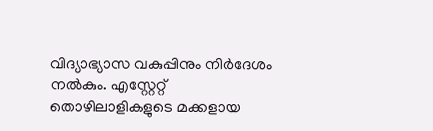വിദ്യാഭ്യാസ വകുപ്പിനും നിർദേശം നൽകും. എസ്റ്റേറ്റ് തൊഴിലാളികളുടെ മക്കളായ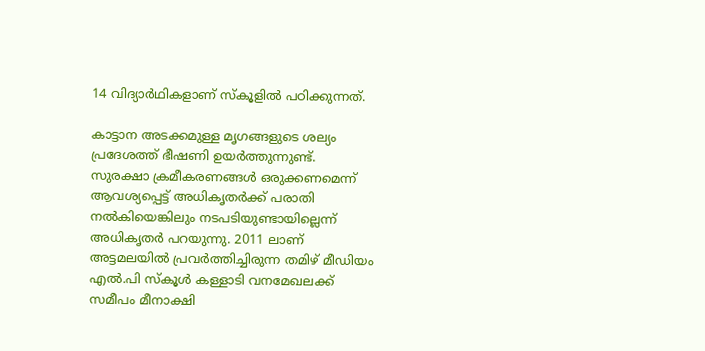14 വിദ്യാർഥികളാണ് സ്കൂളിൽ പഠിക്കുന്നത്.

കാട്ടാന അടക്കമുള്ള മൃഗങ്ങളുടെ ശല്യം പ്രദേശത്ത് ഭീഷണി ഉയർത്തുന്നുണ്ട്. സുരക്ഷാ ക്രമീകരണങ്ങൾ ഒരുക്കണമെന്ന് ആവശ്യപ്പെട്ട് അധികൃതർക്ക് പരാതി നൽകിയെങ്കിലും നടപടിയുണ്ടായില്ലെന്ന് അധികൃതർ പറയുന്നു. 2011 ലാണ് അട്ടമലയിൽ പ്രവർത്തിച്ചിരുന്ന തമിഴ് മീഡിയം എൽ.പി സ്കൂൾ കള്ളാടി വനമേഖലക്ക് സമീപം മീനാക്ഷി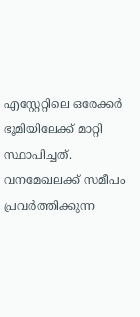എസ്റ്റേറ്റിലെ ഒരേക്കർ ഭൂമിയിലേക്ക് മാറ്റി സ്ഥാപിച്ചത്. വനമേഖലക്ക് സമീപം പ്രവർത്തിക്കുന്ന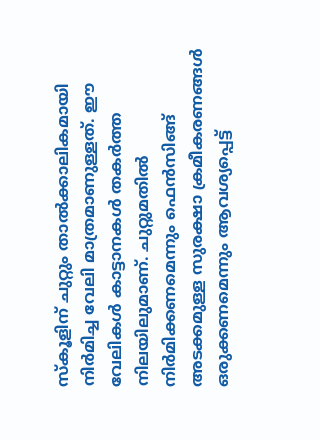സ്കൂളിന് ചുറ്റും താൽക്കാലികമായി നിർമിച്ച വേലി മാത്രമാണുള്ളത്. ഈ വേലികൾ കാട്ടാനകൾ തകർത്ത നിലയിലുമാണ്. ചുറ്റുമതിൽ നിർമിക്കണമെന്നും ഫെൻസിങ്ങ് അടക്കമുള്ള സുരക്ഷാ ക്രമീകരണങ്ങൾ ഒരുക്കണമെന്നും ആവശ്യപ്പെട്ട്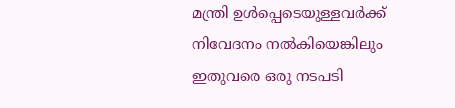മന്ത്രി ഉൾപ്പെടെയുള്ളവർക്ക് നിവേദനം നൽകിയെങ്കിലും ഇതുവരെ ഒരു നടപടി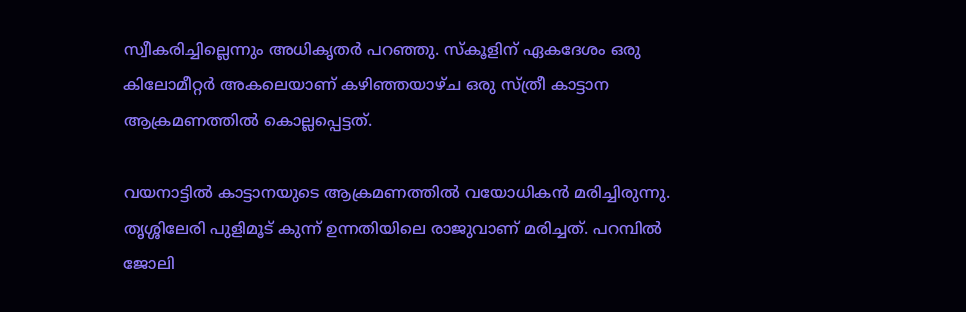സ്വീകരിച്ചില്ലെന്നും അധികൃതർ പറഞ്ഞു. സ്കൂളിന് ഏകദേശം ഒരു കിലോമീറ്റർ അകലെയാണ് കഴിഞ്ഞയാഴ്ച ഒരു സ്ത്രീ കാട്ടാന ആക്രമണത്തിൽ കൊല്ലപ്പെട്ടത്.

വയനാട്ടിൽ കാട്ടാനയുടെ ആക്രമണത്തിൽ വയോധികൻ മരിച്ചിരുന്നു. തൃശ്ശിലേരി പുളിമൂട് കുന്ന് ഉന്നതിയിലെ രാജുവാണ് മരിച്ചത്. പറമ്പിൽ ജോലി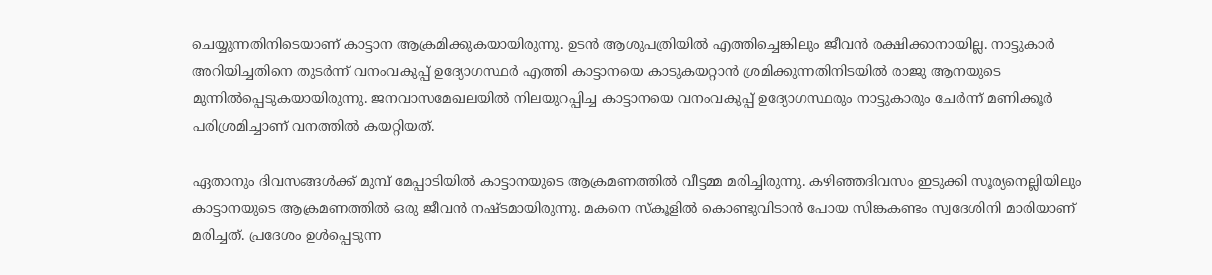ചെയ്യുന്നതിനിടെയാണ് കാട്ടാന ആക്രമിക്കുകയായിരുന്നു. ഉടൻ ആശുപത്രിയിൽ എത്തിച്ചെങ്കിലും ജീവൻ രക്ഷിക്കാനായില്ല. നാട്ടുകാർ അറിയിച്ചതിനെ തുടർന്ന് വനംവകുപ്പ് ഉദ്യോഗസ്ഥര്‍ എത്തി കാട്ടാനയെ കാടുകയറ്റാന്‍ ശ്രമിക്കുന്നതിനിടയിൽ രാജു ആനയുടെ മുന്നിൽപ്പെടുകയായിരുന്നു. ജനവാസമേഖലയിൽ നിലയുറപ്പിച്ച കാട്ടാനയെ വനംവകുപ്പ് ഉദ്യോഗസ്ഥരും നാട്ടുകാരും ചേർന്ന് മണിക്കൂർ പരിശ്രമിച്ചാണ് വനത്തിൽ കയറ്റിയത്.

ഏതാനും ദിവസങ്ങൾക്ക് മുമ്പ് മേപ്പാടിയിൽ കാട്ടാനയുടെ ആക്രമണത്തിൽ വീട്ടമ്മ മരിച്ചിരുന്നു. കഴിഞ്ഞദിവസം ഇടുക്കി സൂര്യനെല്ലിയിലും കാട്ടാനയുടെ ആക്രമണത്തിൽ ഒരു ജീവൻ നഷ്ടമായിരുന്നു. മകനെ സ്കൂളിൽ കൊണ്ടുവിടാൻ പോയ സിങ്കകണ്ടം സ്വദേശിനി മാരിയാണ് മരിച്ചത്. പ്രദേശം ഉൾപ്പെടുന്ന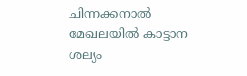ചിന്നക്കനാൽ മേഖലയിൽ കാട്ടാന ശല്യം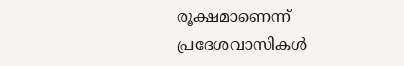രൂക്ഷമാണെന്ന് പ്രദേശവാസികൾ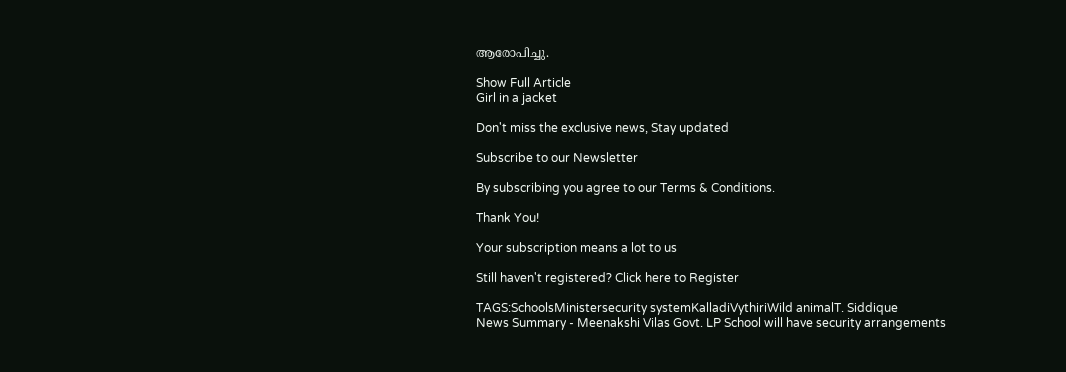ആരോപിച്ചു.

Show Full Article
Girl in a jacket

Don't miss the exclusive news, Stay updated

Subscribe to our Newsletter

By subscribing you agree to our Terms & Conditions.

Thank You!

Your subscription means a lot to us

Still haven't registered? Click here to Register

TAGS:SchoolsMinistersecurity systemKalladiVythiriWild animalT. Siddique
News Summary - Meenakshi Vilas Govt. LP School will have security arrangements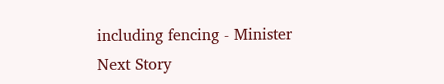including fencing - Minister
Next Story